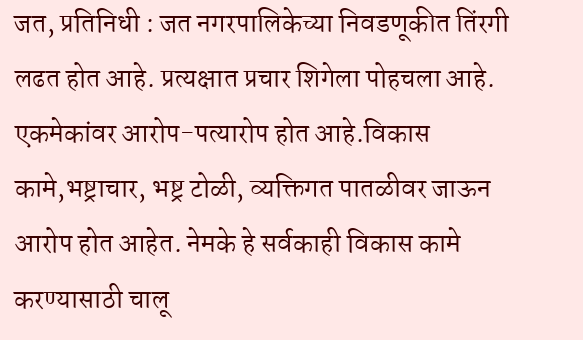जत, प्रतिनिधी : जत नगरपालिकेच्या निवडणूकीत तिंरगी लढत होत आहे. प्रत्यक्षात प्रचार शिगेला पोहचला आहे. एकमेकांवर आरोप-पत्यारोप होत आहे.विकास कामे,भष्ट्राचार, भष्ट्र टोळी, व्यक्तिगत पातळीवर जाऊन आरोप होत आहेत. नेमके हे सर्वकाही विकास कामे करण्यासाठी चालू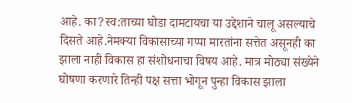आहे. का?स्व:ताच्या घोडा दामटायचा या उद्देशाने चालू असल्याचे दिसते आहे.नेमक्या विकासाच्या गप्पा मारतांना सत्तेत असूनही का झाला नाही विकास हा संशोधनाचा विषय आहे. मात्र मोठ्या संख्येने घोषणा करणारे तिन्ही पक्ष सत्ता भोगून पुन्हा विकास झाला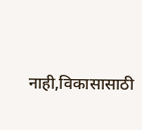नाही,विकासासाठी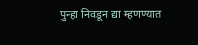पुन्हा निवडून द्या म्हणण्यात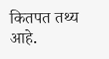कितपत तथ्य आहे.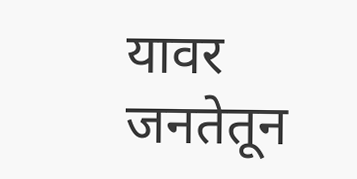यावर जनतेतून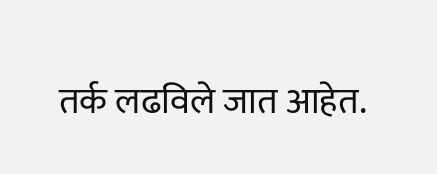तर्क लढविले जात आहेत.